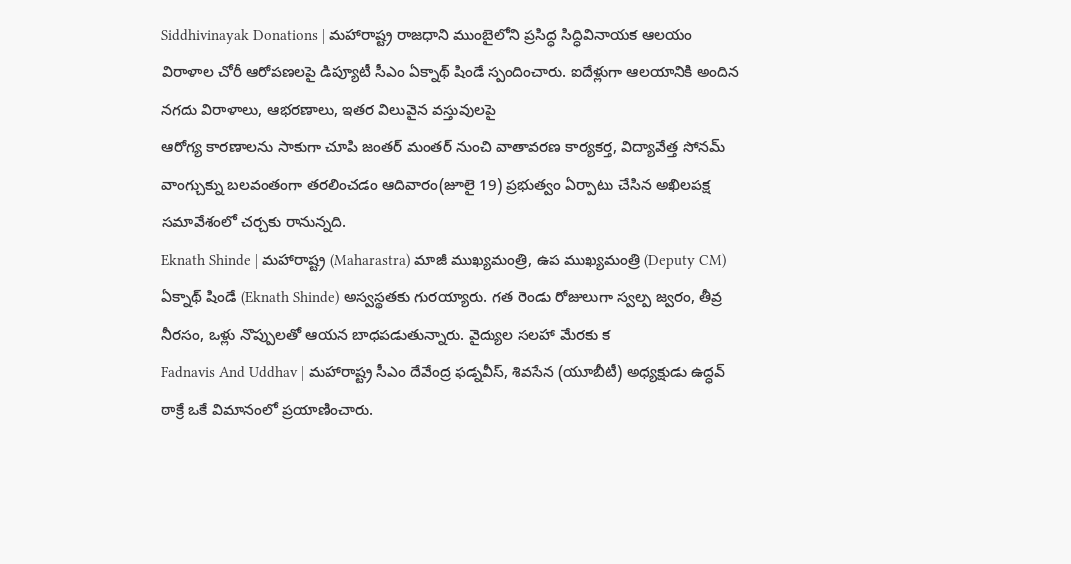Siddhivinayak Donations | మహారాష్ట్ర రాజధాని ముంబైలోని ప్రసిద్ధ సిద్ధివినాయక ఆలయం విరాళాల చోరీ ఆరోపణలపై డిప్యూటీ సీఎం ఏక్నాథ్ షిండే స్పందించారు. ఐదేళ్లుగా ఆలయానికి అందిన నగదు విరాళాలు, ఆభరణాలు, ఇతర విలువైన వస్తువులపై
ఆరోగ్య కారణాలను సాకుగా చూపి జంతర్ మంతర్ నుంచి వాతావరణ కార్యకర్త, విద్యావేత్త సోనమ్ వాంగ్చుక్ను బలవంతంగా తరలించడం ఆదివారం(జూలై 19) ప్రభుత్వం ఏర్పాటు చేసిన అఖిలపక్ష సమావేశంలో చర్చకు రానున్నది.
Eknath Shinde | మహారాష్ట్ర (Maharastra) మాజీ ముఖ్యమంత్రి, ఉప ముఖ్యమంత్రి (Deputy CM) ఏక్నాథ్ షిండే (Eknath Shinde) అస్వస్థతకు గురయ్యారు. గత రెండు రోజులుగా స్వల్ప జ్వరం, తీవ్ర నీరసం, ఒళ్లు నొప్పులతో ఆయన బాధపడుతున్నారు. వైద్యుల సలహా మేరకు క
Fadnavis And Uddhav | మహారాష్ట్ర సీఎం దేవేంద్ర ఫడ్నవీస్, శివసేన (యూబీటీ) అధ్యక్షుడు ఉద్ధవ్ ఠాక్రే ఒకే విమానంలో ప్రయాణించారు.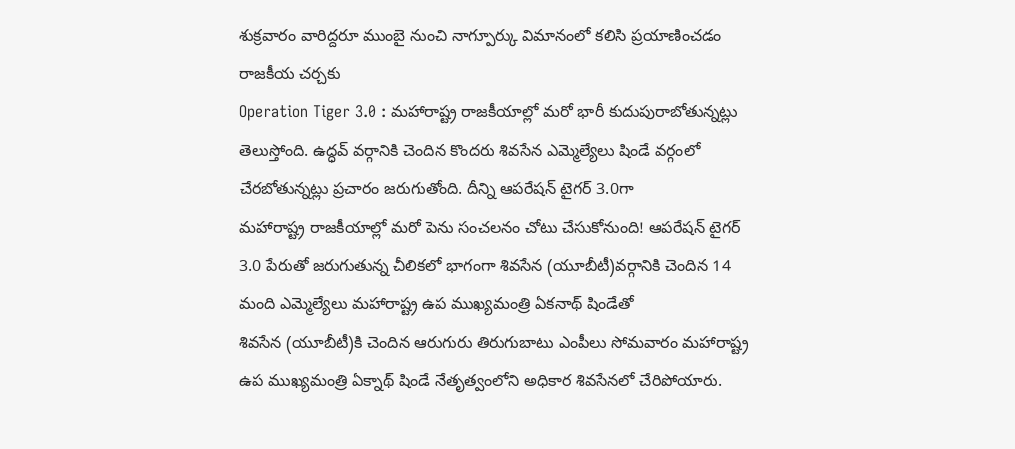శుక్రవారం వారిద్దరూ ముంబై నుంచి నాగ్పూర్కు విమానంలో కలిసి ప్రయాణించడం రాజకీయ చర్చకు
Operation Tiger 3.0 : మహారాష్ట్ర రాజకీయాల్లో మరో భారీ కుదుపురాబోతున్నట్లు తెలుస్తోంది. ఉద్ధవ్ వర్గానికి చెందిన కొందరు శివసేన ఎమ్మెల్యేలు షిండే వర్గంలో చేరబోతున్నట్లు ప్రచారం జరుగుతోంది. దీన్ని ఆపరేషన్ టైగర్ 3.0గా
మహారాష్ట్ర రాజకీయాల్లో మరో పెను సంచలనం చోటు చేసుకోనుంది! ఆపరేషన్ టైగర్ 3.0 పేరుతో జరుగుతున్న చీలికలో భాగంగా శివసేన (యూబీటీ)వర్గానికి చెందిన 14 మంది ఎమ్మెల్యేలు మహారాష్ట్ర ఉప ముఖ్యమంత్రి ఏకనాథ్ షిండేతో
శివసేన (యూబీటీ)కి చెందిన ఆరుగురు తిరుగుబాటు ఎంపీలు సోమవారం మహారాష్ట్ర ఉప ముఖ్యమంత్రి ఏక్నాథ్ షిండే నేతృత్వంలోని అధికార శివసేనలో చేరిపోయారు.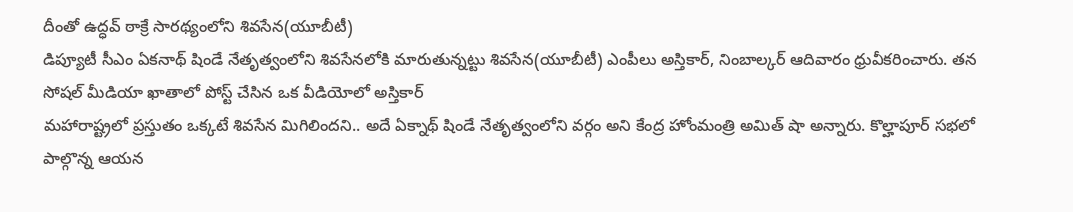దీంతో ఉద్ధవ్ ఠాక్రే సారథ్యంలోని శివసేన(యూబీటీ)
డిప్యూటీ సీఎం ఏకనాథ్ షిండే నేతృత్వంలోని శివసేనలోకి మారుతున్నట్టు శివసేన(యూబీటీ) ఎంపీలు అస్తికార్, నింబాల్కర్ ఆదివారం ధ్రువీకరించారు. తన సోషల్ మీడియా ఖాతాలో పోస్ట్ చేసిన ఒక వీడియోలో అస్తికార్
మహారాష్ట్రలో ప్రస్తుతం ఒక్కటే శివసేన మిగిలిందని.. అదే ఏక్నాథ్ షిండే నేతృత్వంలోని వర్గం అని కేంద్ర హోంమంత్రి అమిత్ షా అన్నారు. కొల్హాపూర్ సభలో పాల్గొన్న ఆయన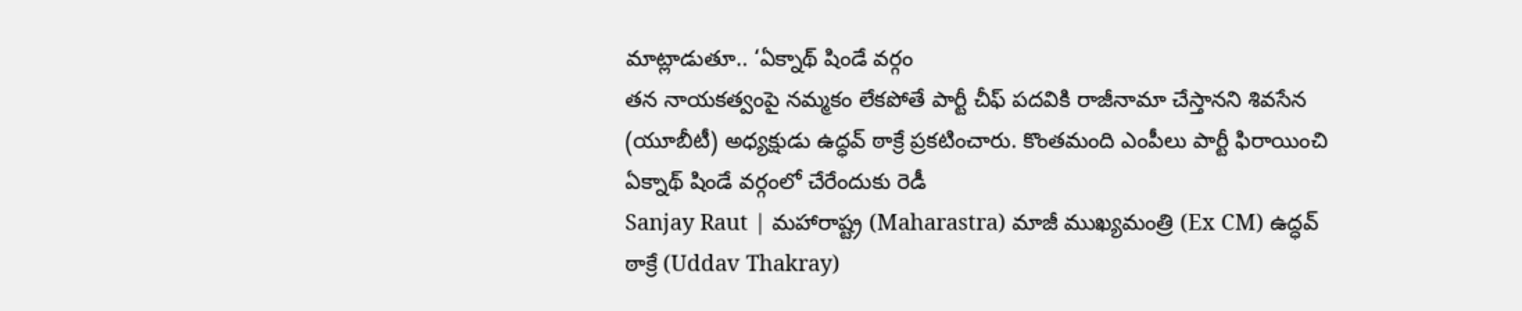మాట్లాడుతూ.. ‘ఏక్నాథ్ షిండే వర్గం
తన నాయకత్వంపై నమ్మకం లేకపోతే పార్టీ చీఫ్ పదవికి రాజీనామా చేస్తానని శివసేన (యూబీటీ) అధ్యక్షుడు ఉద్ధవ్ ఠాక్రే ప్రకటించారు. కొంతమంది ఎంపీలు పార్టీ ఫిరాయించి ఏక్నాథ్ షిండే వర్గంలో చేరేందుకు రెడీ
Sanjay Raut | మహారాష్ట్ర (Maharastra) మాజీ ముఖ్యమంత్రి (Ex CM) ఉద్ధవ్ ఠాక్రే (Uddav Thakray)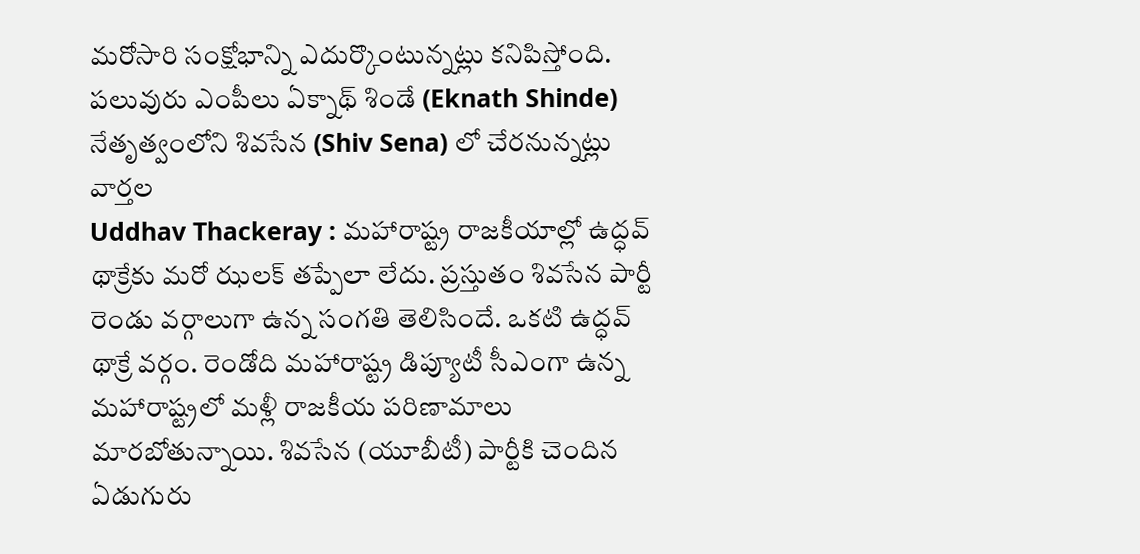మరోసారి సంక్షోభాన్ని ఎదుర్కొంటున్నట్లు కనిపిస్తోంది. పలువురు ఎంపీలు ఏక్నాథ్ శిండే (Eknath Shinde) నేతృత్వంలోని శివసేన (Shiv Sena) లో చేరనున్నట్లు వార్తల
Uddhav Thackeray : మహారాష్ట్ర రాజకీయాల్లో ఉద్ధవ్ థాక్రేకు మరో ఝలక్ తప్పేలా లేదు. ప్రస్తుతం శివసేన పార్టీ రెండు వర్గాలుగా ఉన్న సంగతి తెలిసిందే. ఒకటి ఉద్ధవ్ థాక్రే వర్గం. రెండోది మహారాష్ట్ర డిప్యూటీ సీఎంగా ఉన్న
మహారాష్ట్రలో మళ్లీ రాజకీయ పరిణామాలు మారబోతున్నాయి. శివసేన (యూబీటీ) పార్టీకి చెందిన ఏడుగురు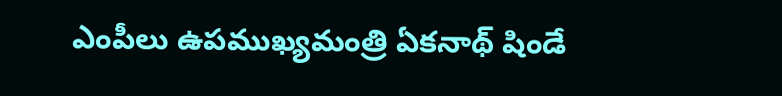ఎంపీలు ఉపముఖ్యమంత్రి ఏకనాథ్ షిండే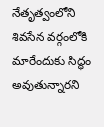నేతృత్వంలోని శివసేన వర్గంలోకి మారేందుకు సిద్ధం అవుతున్నారని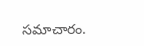సమాచారం.